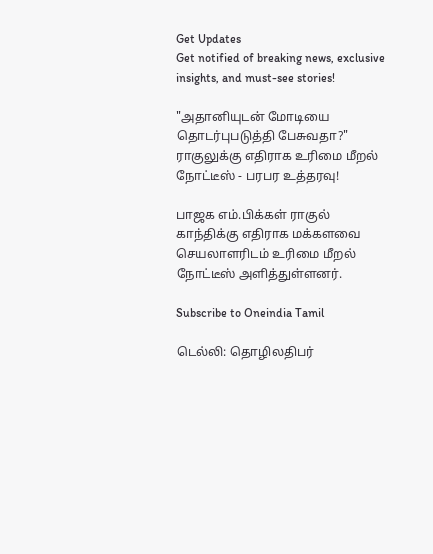Get Updates
Get notified of breaking news, exclusive insights, and must-see stories!

"அதானியுடன் மோடியை தொடர்புபடுத்தி பேசுவதா?" ராகுலுக்கு எதிராக உரிமை மீறல் நோட்டீஸ் - பரபர உத்தரவு!

பாஜக எம்.பிக்கள் ராகுல் காந்திக்கு எதிராக மக்களவை செயலாளரிடம் உரிமை மீறல் நோட்டீஸ் அளித்துள்ளனர்.

Subscribe to Oneindia Tamil

டெல்லி: தொழிலதிபர்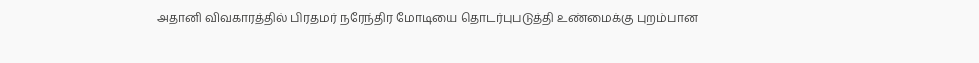அதானி விவகாரத்தில் பிரதமர் நரேந்திர மோடியை தொடர்புபடுத்தி உண்மைக்கு புறம்பான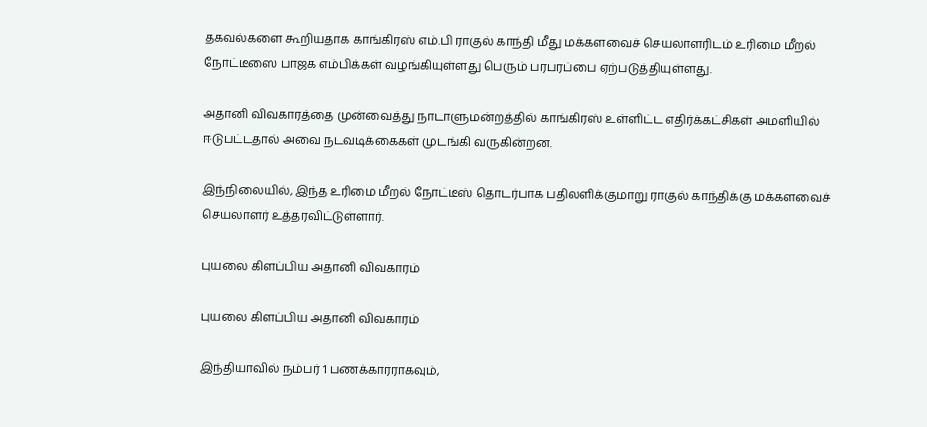தகவல்களை கூறியதாக காங்கிரஸ் எம்.பி ராகுல் காந்தி மீது மக்களவைச் செயலாளரிடம் உரிமை மீறல் நோட்டீஸை பாஜக எம்பிக்கள் வழங்கியுள்ளது பெரும் பரபரப்பை ஏற்படுத்தியுள்ளது.

அதானி விவகாரத்தை முன்வைத்து நாடாளுமன்றத்தில் காங்கிரஸ் உள்ளிட்ட எதிர்க்கட்சிகள் அமளியில் ஈடுபட்டதால் அவை நடவடிக்கைகள் முடங்கி வருகின்றன.

இந்நிலையில், இந்த உரிமை மீறல் நோட்டீஸ் தொடர்பாக பதிலளிக்குமாறு ராகுல் காந்திக்கு மக்களவைச் செயலாளர் உத்தரவிட்டுள்ளார்.

புயலை கிளப்பிய அதானி விவகாரம்

புயலை கிளப்பிய அதானி விவகாரம்

இந்தியாவில் நம்பர் 1 பணக்காரராகவும்,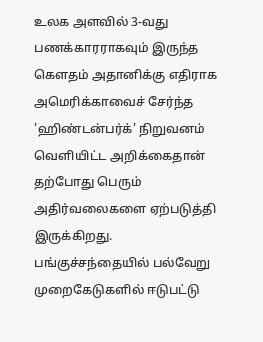உலக அளவில் 3-வது பணக்காரராகவும் இருந்த கெளதம் அதானிக்கு எதிராக அமெரிக்காவைச் சேர்ந்த 'ஹிண்டன்பர்க்' நிறுவனம் வெளியிட்ட அறிக்கைதான் தற்போது பெரும் அதிர்வலைகளை ஏற்படுத்தி இருக்கிறது. பங்குச்சந்தையில் பல்வேறு முறைகேடுகளில் ஈடுபட்டு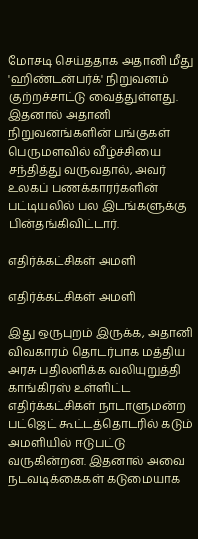மோசடி செய்ததாக அதானி மீது 'ஹிண்டன்பர்க்' நிறுவனம் குற்றச்சாட்டு வைத்துள்ளது. இதனால் அதானி நிறுவனங்களின் பங்குகள் பெருமளவில் வீழ்ச்சியை சந்தித்து வருவதால், அவர் உலகப் பணக்காரர்களின் பட்டியலில் பல இடங்களுக்கு பின்தங்கிவிட்டார்.

எதிர்க்கட்சிகள் அமளி

எதிர்க்கட்சிகள் அமளி

இது ஒருபுறம் இருக்க, அதானி விவகாரம் தொடர்பாக மத்திய அரசு பதிலளிக்க வலியுறுத்தி காங்கிரஸ் உள்ளிட்ட எதிர்க்கட்சிகள் நாடாளுமன்ற பட்ஜெட் கூட்டத்தொடரில் கடும் அமளியில் ஈடுபட்டு வருகின்றன. இதனால் அவை நடவடிக்கைகள் கடுமையாக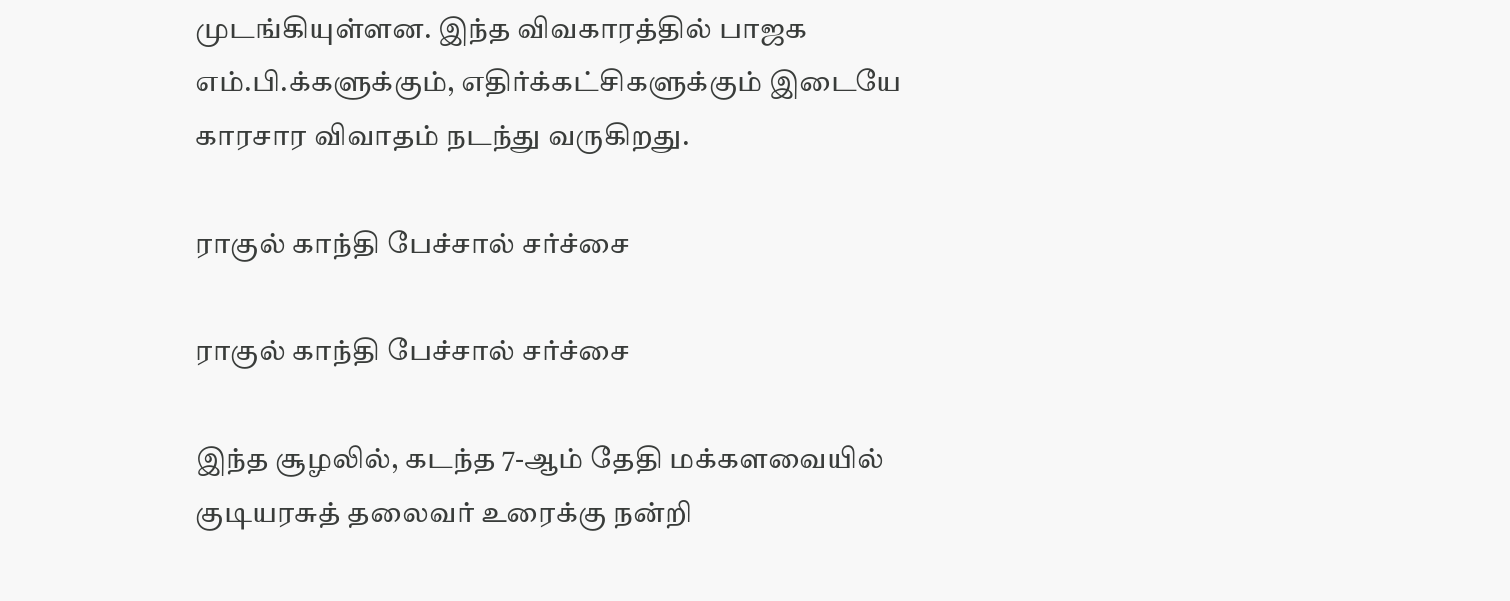முடங்கியுள்ளன. இந்த விவகாரத்தில் பாஜக எம்.பி.க்களுக்கும், எதிர்க்கட்சிகளுக்கும் இடையே காரசார விவாதம் நடந்து வருகிறது.

ராகுல் காந்தி பேச்சால் சர்ச்சை

ராகுல் காந்தி பேச்சால் சர்ச்சை

இந்த சூழலில், கடந்த 7-ஆம் தேதி மக்களவையில் குடியரசுத் தலைவர் உரைக்கு நன்றி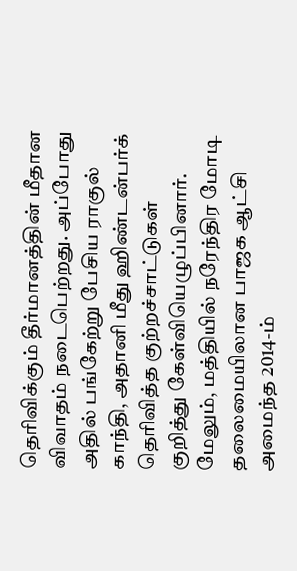தெரிவிக்கும் தீர்மானத்தின் மீதான விவாதம் நடைபெற்றது. அப்போது அதில் பங்கேற்று பேசிய ராகுல் காந்தி, அதானி மீது ஹிண்டன்பர்க் தெரிவித்த குற்றச்சாட்டுகள் குறித்து கேள்வியெழுப்பினார். மேலும், மத்தியில் நரேந்திர மோடி தலைமையிலான பாஜக ஆட்சி அமைந்த 2014-ம்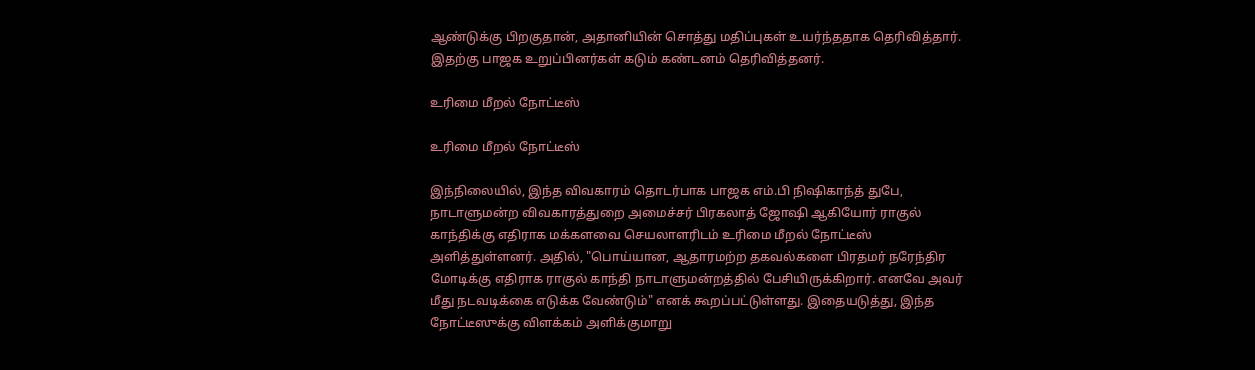ஆண்டுக்கு பிறகுதான், அதானியின் சொத்து மதிப்புகள் உயர்ந்ததாக தெரிவித்தார். இதற்கு பாஜக உறுப்பினர்கள் கடும் கண்டனம் தெரிவித்தனர்.

உரிமை மீறல் நோட்டீஸ்

உரிமை மீறல் நோட்டீஸ்

இந்நிலையில், இந்த விவகாரம் தொடர்பாக பாஜக எம்.பி நிஷிகாந்த் துபே, நாடாளுமன்ற விவகாரத்துறை அமைச்சர் பிரகலாத் ஜோஷி ஆகியோர் ராகுல் காந்திக்கு எதிராக மக்களவை செயலாளரிடம் உரிமை மீறல் நோட்டீஸ் அளித்துள்ளனர். அதில், "பொய்யான, ஆதாரமற்ற தகவல்களை பிரதமர் நரேந்திர மோடிக்கு எதிராக ராகுல் காந்தி நாடாளுமன்றத்தில் பேசியிருக்கிறார். எனவே அவர் மீது நடவடிக்கை எடுக்க வேண்டும்" எனக் கூறப்பட்டுள்ளது. இதையடுத்து, இந்த நோட்டீஸுக்கு விளக்கம் அளிக்குமாறு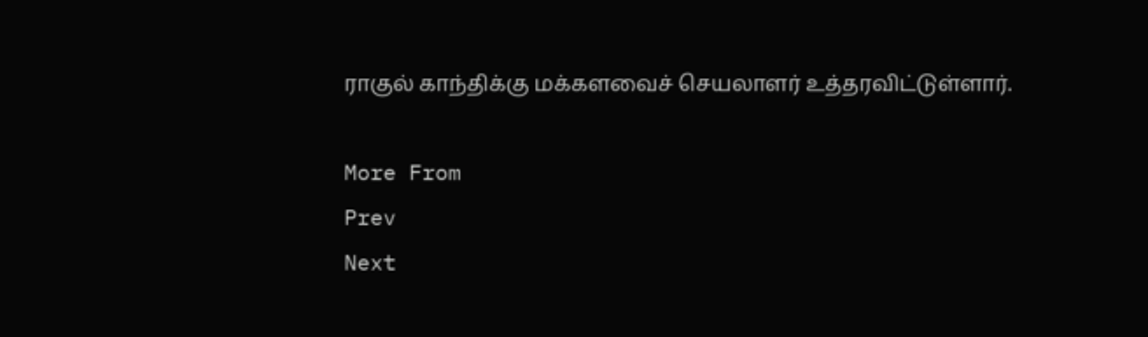ராகுல் காந்திக்கு மக்களவைச் செயலாளர் உத்தரவிட்டுள்ளார்.

More From
Prev
Next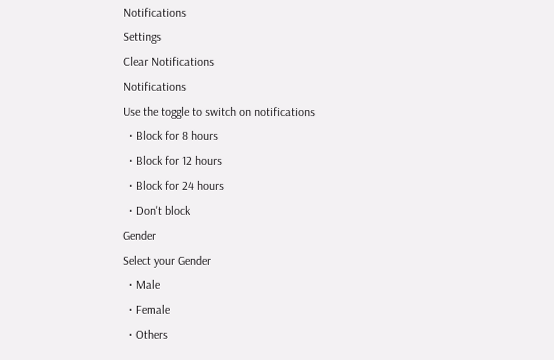Notifications
Settings
Clear Notifications
Notifications
Use the toggle to switch on notifications
  • Block for 8 hours
  • Block for 12 hours
  • Block for 24 hours
  • Don't block
Gender
Select your Gender
  • Male
  • Female
  • Others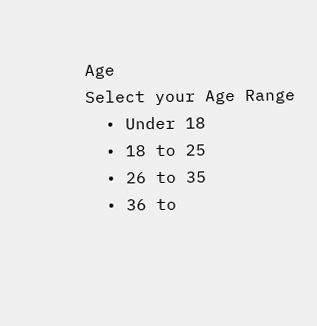Age
Select your Age Range
  • Under 18
  • 18 to 25
  • 26 to 35
  • 36 to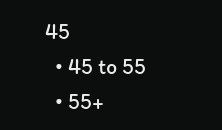45
  • 45 to 55
  • 55+